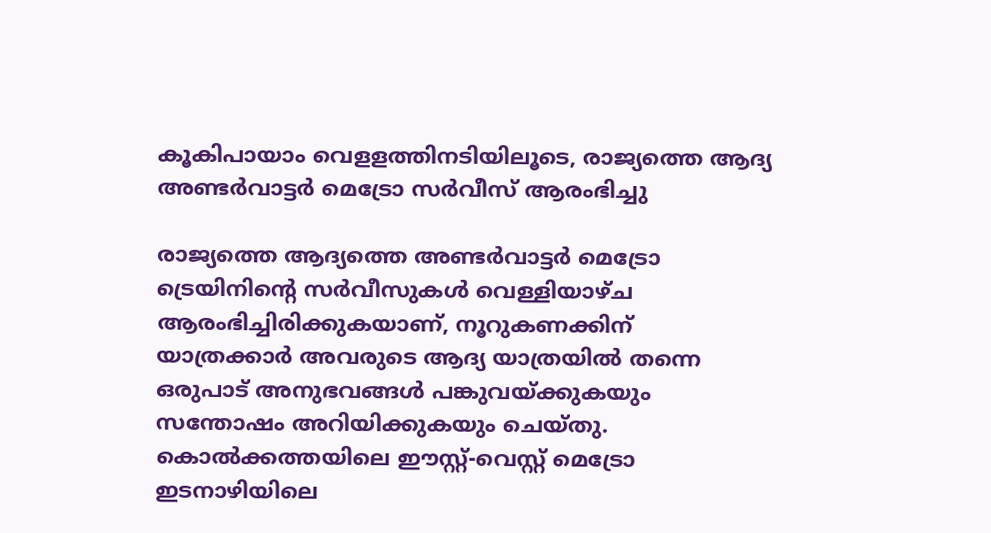കൂകിപായാം വെളളത്തിനടിയിലൂടെ, രാജ്യത്തെ ആദ്യ അണ്ടർവാട്ടർ മെട്രോ സർവീസ് ആരംഭിച്ചു

രാജ്യത്തെ ആദ്യത്തെ അണ്ടർവാട്ടർ മെട്രോ ട്രെയിനിൻ്റെ സർവീസുകൾ വെള്ളിയാഴ്ച ആരംഭിച്ചിരിക്കുകയാണ്, നൂറുകണക്കിന് യാത്രക്കാർ അവരുടെ ആദ്യ യാത്രയിൽ തന്നെ ഒരുപാട് അനുഭവങ്ങൾ പങ്കുവയ്ക്കുകയും സന്തോഷം അറിയിക്കുകയും ചെയ്തു. കൊൽക്കത്തയിലെ ഈസ്റ്റ്-വെസ്റ്റ് മെട്രോ ഇടനാഴിയിലെ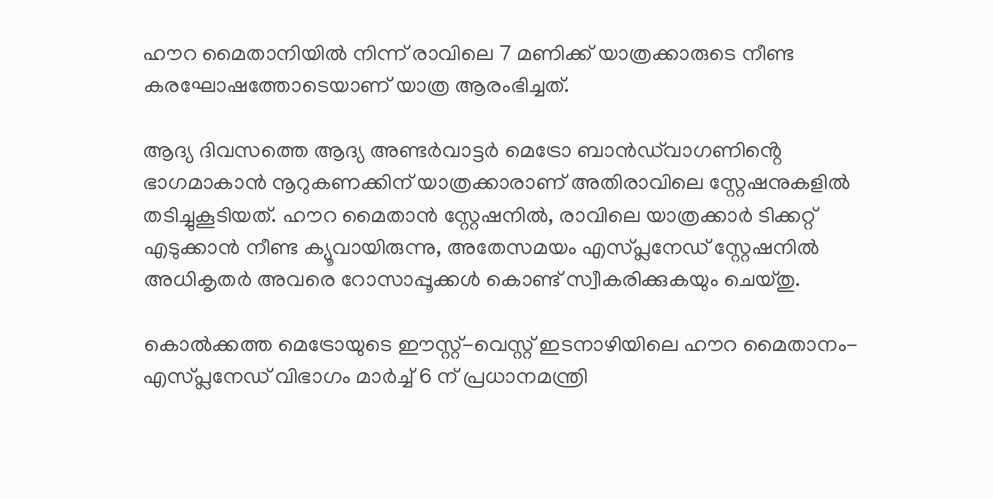ഹൗറ മൈതാനിയിൽ നിന്ന് രാവിലെ 7 മണിക്ക് യാത്രക്കാരുടെ നീണ്ട കരഘോഷത്തോടെയാണ് യാത്ര ആരംഭിച്ചത്.

ആദ്യ ദിവസത്തെ ആദ്യ അണ്ടർവാട്ടർ മെട്രോ ബാൻഡ്‌വാഗണിൻ്റെ ഭാഗമാകാൻ നൂറുകണക്കിന് യാത്രക്കാരാണ് അതിരാവിലെ സ്റ്റേഷനുകളിൽ തടിച്ചുകൂടിയത്. ഹൗറ മൈതാൻ സ്റ്റേഷനിൽ, രാവിലെ യാത്രക്കാർ ടിക്കറ്റ് എടുക്കാൻ നീണ്ട ക്യൂവായിരുന്നു, അതേസമയം എസ്പ്ലനേഡ് സ്റ്റേഷനിൽ അധികൃതർ അവരെ റോസാപ്പൂക്കൾ കൊണ്ട് സ്വീകരിക്കുകയും ചെയ്തു.

കൊൽക്കത്ത മെട്രോയുടെ ഈസ്റ്റ്-വെസ്റ്റ് ഇടനാഴിയിലെ ഹൗറ മൈതാനം-എസ്പ്ലനേഡ് വിഭാഗം മാർച്ച് 6 ന് പ്രധാനമന്ത്രി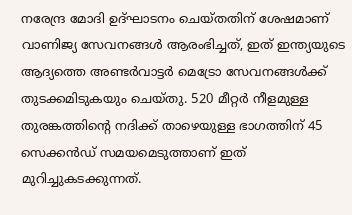നരേന്ദ്ര മോദി ഉദ്ഘാടനം ചെയ്തതിന് ശേഷമാണ് വാണിജ്യ സേവനങ്ങൾ ആരംഭിച്ചത്, ഇത് ഇന്ത്യയുടെ ആദ്യത്തെ അണ്ടർവാട്ടർ മെട്രോ സേവനങ്ങൾക്ക് തുടക്കമിടുകയും ചെയ്തു. 520 മീറ്റർ നീളമുള്ള തുരങ്കത്തിൻ്റെ നദിക്ക് താഴെയുള്ള ഭാഗത്തിന് 45 സെക്കൻഡ് സമയമെടുത്താണ് ഇത് മുറിച്ചുകടക്കുന്നത്.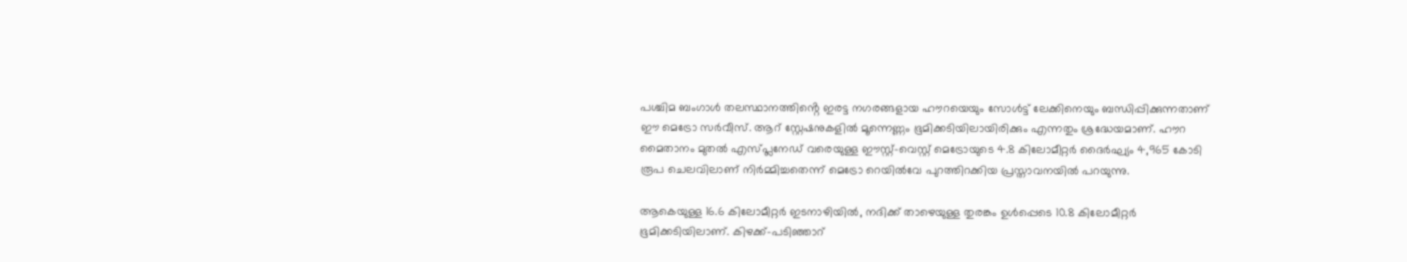പശ്ചിമ ബംഗാൾ തലസ്ഥാനത്തിൻ്റെ ഇരട്ട നഗരങ്ങളായ ഹൗറയെയും സോൾട്ട് ലേക്കിനെയും ബന്ധിപ്പിക്കുന്നതാണ് ഈ മെട്രോ സർവീസ്. ആറ് സ്റ്റേഷനുകളിൽ മൂന്നെണ്ണം ഭൂമിക്കടിയിലായിരിക്കും എന്നതും ശ്രദ്ധേയമാണ്. ഹൗറ മൈതാനം മുതൽ എസ്പ്ലനേഡ് വരെയുള്ള ഈസ്റ്റ്-വെസ്റ്റ് മെട്രോയുടെ 4.8 കിലോമീറ്റർ ദൈർഘ്യം 4,965 കോടി രൂപ ചെലവിലാണ് നിർമ്മിച്ചതെന്ന് മെട്രോ റെയിൽവേ പുറത്തിറക്കിയ പ്രസ്താവനയിൽ പറയുന്നു.

ആകെയുള്ള 16.6 കിലോമീറ്റർ ഇടനാഴിയിൽ, നദിക്ക് താഴെയുള്ള തുരങ്കം ഉൾപ്പെടെ 10.8 കിലോമീറ്റർ ഭൂമിക്കടിയിലാണ്. കിഴക്ക്-പടിഞ്ഞാറ്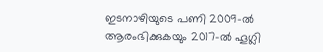ഇടനാഴിയുടെ പണി 2009-ൽ ആരംഭിക്കുകയും 2017-ൽ ഹൂഗ്ലി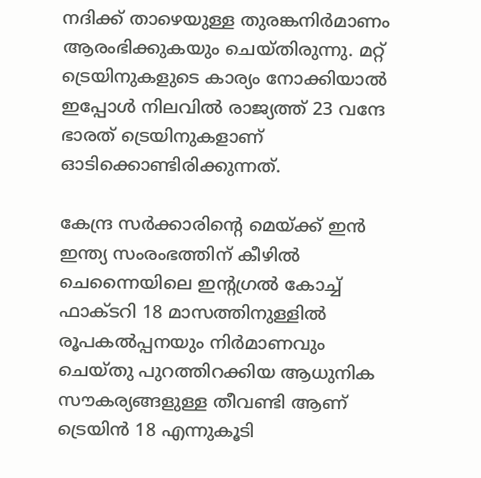നദിക്ക് താഴെയുള്ള തുരങ്കനിർമാണം ആരംഭിക്കുകയും ചെയ്തിരുന്നു. മറ്റ് ട്രെയിനുകളുടെ കാര്യം നോക്കിയാൽ ഇപ്പോൾ നിലവിൽ രാജ്യത്ത് 23 വന്ദേ ഭാരത് ട്രെയിനുകളാണ് ഓടിക്കൊണ്ടിരിക്കുന്നത്.

കേന്ദ്ര സർക്കാരിന്റെ മെയ്ക്ക് ഇൻ ഇന്ത്യ സംരംഭത്തിന് കീഴിൽ ചെന്നൈയിലെ ഇന്റഗ്രൽ കോച്ച് ഫാക്ടറി 18 മാസത്തിനുള്ളിൽ രൂപകൽപ്പനയും നിർമാണവും ചെയ്തു പുറത്തിറക്കിയ ആധുനിക സൗകര്യങ്ങളുള്ള തീവണ്ടി ആണ് ട്രെയിൻ 18 എന്നുകൂടി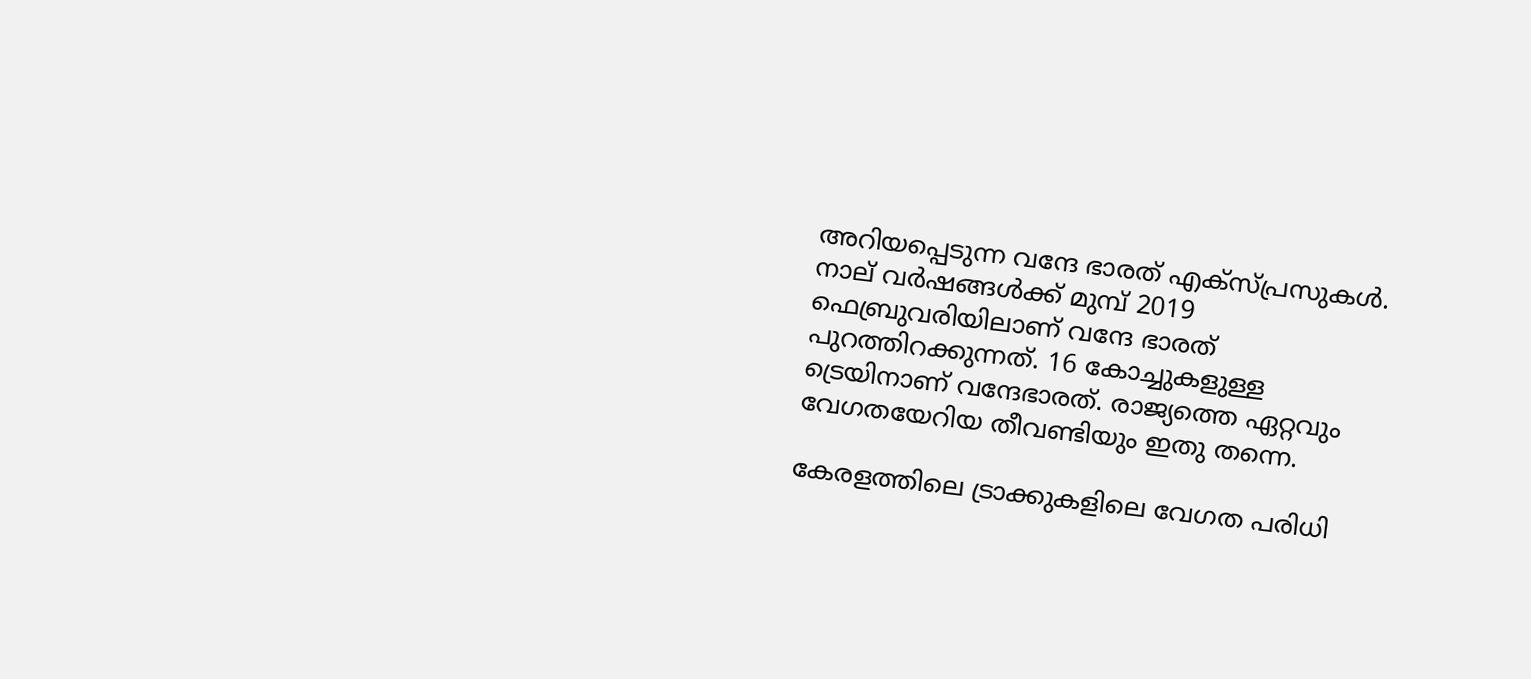അറിയപ്പെടുന്ന വന്ദേ ഭാരത് എക്സ്പ്രസുകൾ. നാല് വർഷങ്ങൾക്ക് മുമ്പ് 2019 ഫെബ്രുവരിയിലാണ് വന്ദേ ഭാരത് പുറത്തിറക്കുന്നത്. 16 കോച്ചുകളുള്ള ട്രെയിനാണ് വന്ദേഭാരത്. രാജ്യത്തെ ഏറ്റവും വേഗതയേറിയ തീവണ്ടിയും ഇതു തന്നെ.

കേരളത്തിലെ ട്രാക്കുകളിലെ വേഗത പരിധി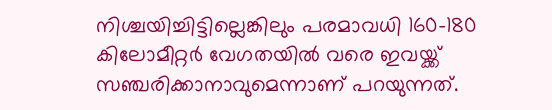നിശ്ചയിച്ചിട്ടില്ലെങ്കിലും പരമാവധി 160-180 കിലോമീറ്റർ വേഗതയിൽ വരെ ഇവയ്ക്ക് സഞ്ചരിക്കാനാവുമെന്നാണ് പറയുന്നത്.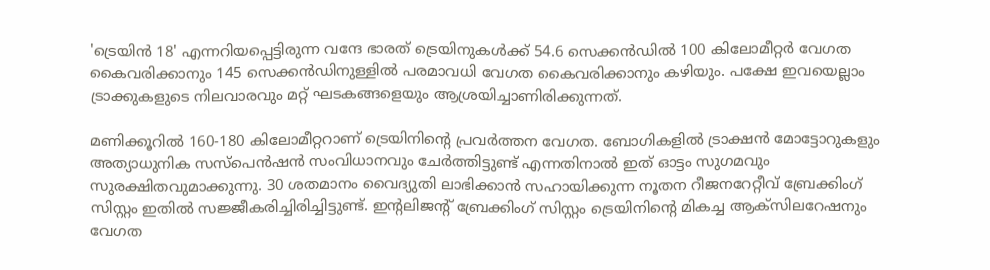'ട്രെയിൻ 18' എന്നറിയപ്പെട്ടിരുന്ന വന്ദേ ഭാരത് ട്രെയിനുകൾക്ക് 54.6 സെക്കൻഡിൽ 100 കിലോമീറ്റർ വേഗത കൈവരിക്കാനും 145 സെക്കൻഡിനുള്ളിൽ പരമാവധി വേഗത കൈവരിക്കാനും കഴിയും. പക്ഷേ ഇവയെല്ലാം ട്രാക്കുകളുടെ നിലവാരവും മറ്റ് ഘടകങ്ങളെയും ആശ്രയിച്ചാണിരിക്കുന്നത്.

മണിക്കൂറിൽ 160-180 കിലോമീറ്ററാണ് ട്രെയിനിന്റെ പ്രവർത്തന വേഗത. ബോഗികളിൽ ട്രാക്ഷൻ മോട്ടോറുകളും അത്യാധുനിക സസ്പെൻഷൻ സംവിധാനവും ചേർത്തിട്ടുണ്ട് എന്നതിനാൽ ഇത് ഓട്ടം സുഗമവും സുരക്ഷിതവുമാക്കുന്നു. 30 ശതമാനം വൈദ്യുതി ലാഭിക്കാൻ സഹായിക്കുന്ന നൂതന റീജനറേറ്റീവ് ബ്രേക്കിംഗ് സിസ്റ്റം ഇതിൽ സജ്ജീകരിച്ചിരിച്ചിട്ടുണ്ട്. ഇന്റലിജന്റ് ബ്രേക്കിംഗ് സിസ്റ്റം ട്രെയിനിന്റെ മികച്ച ആക്‌സിലറേഷനും വേഗത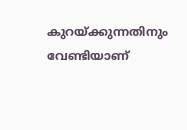കുറയ്ക്കുന്നതിനും വേണ്ടിയാണ്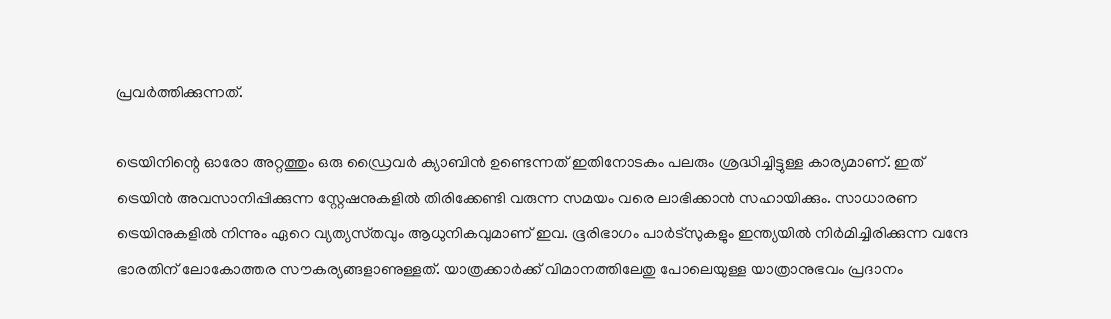പ്രവർത്തിക്കുന്നത്.

ട്രെയിനിന്റെ ഓരോ അറ്റത്തും ഒരു ഡ്രൈവർ ക്യാബിൻ ഉണ്ടെന്നത് ഇതിനോടകം പലരും ശ്രദ്ധിച്ചിട്ടുള്ള കാര്യമാണ്. ഇത് ട്രെയിൻ അവസാനിപ്പിക്കുന്ന സ്റ്റേഷനുകളിൽ തിരിക്കേണ്ടി വരുന്ന സമയം വരെ ലാഭിക്കാൻ സഹായിക്കും. സാധാരണ ട്രെയിനുകളിൽ നിന്നും ഏറെ വ്യത്യസ്‌തവും ആധുനികവുമാണ് ഇവ. ഭൂരിഭാഗം പാർട്‌സുകളും ഇന്ത്യയിൽ നിർമിച്ചിരിക്കുന്ന വന്ദേ ഭാരതിന് ലോകോത്തര സൗകര്യങ്ങളാണുള്ളത്. യാത്രക്കാർക്ക് വിമാനത്തിലേതു പോലെയുള്ള യാത്രാനുഭവം പ്രദാനം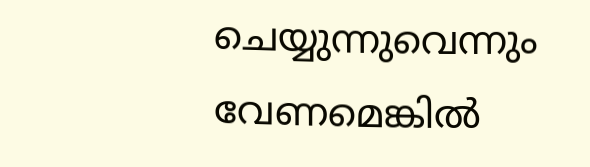ചെയ്യുന്നുവെന്നും വേണമെങ്കിൽ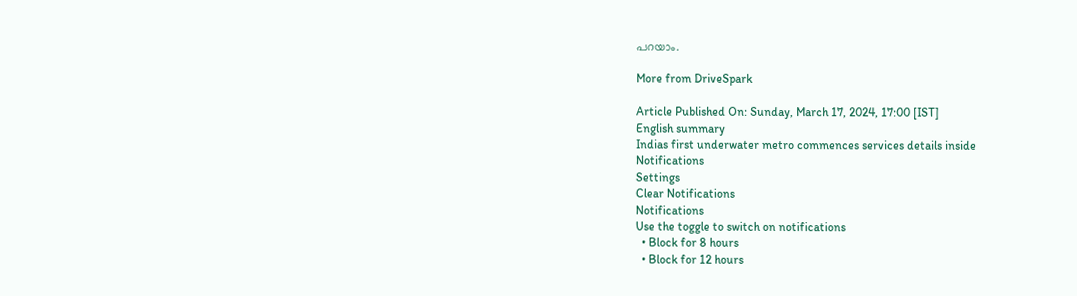പറയാം.

More from DriveSpark

Article Published On: Sunday, March 17, 2024, 17:00 [IST]
English summary
Indias first underwater metro commences services details inside
Notifications
Settings
Clear Notifications
Notifications
Use the toggle to switch on notifications
  • Block for 8 hours
  • Block for 12 hours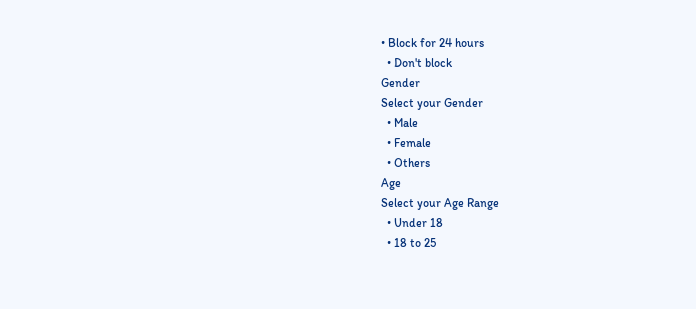• Block for 24 hours
  • Don't block
Gender
Select your Gender
  • Male
  • Female
  • Others
Age
Select your Age Range
  • Under 18
  • 18 to 25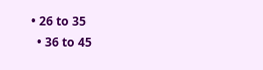• 26 to 35
  • 36 to 45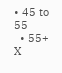• 45 to 55
  • 55+
X